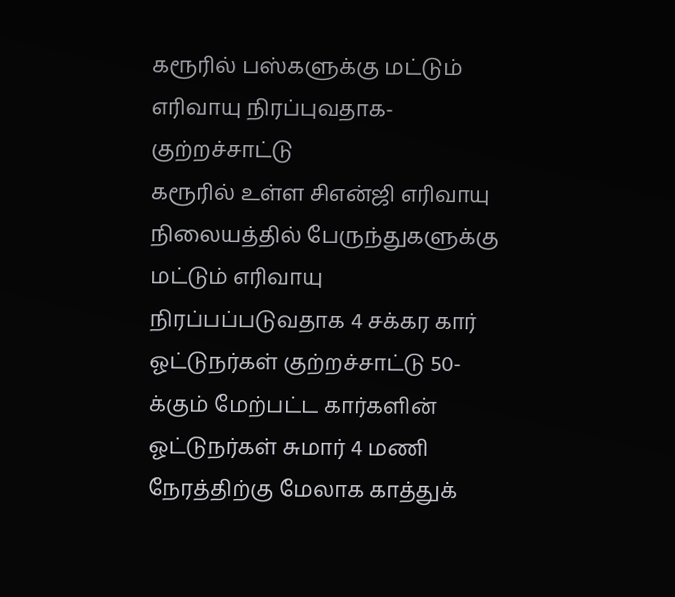கரூரில் பஸ்களுக்கு மட்டும் எரிவாயு நிரப்புவதாக-குற்றச்சாட்டு
கரூரில் உள்ள சிஎன்ஜி எரிவாயு நிலையத்தில் பேருந்துகளுக்கு மட்டும் எரிவாயு நிரப்பப்படுவதாக 4 சக்கர கார் ஓட்டுநர்கள் குற்றச்சாட்டு 50-க்கும் மேற்பட்ட கார்களின் ஓட்டுநர்கள் சுமார் 4 மணி நேரத்திற்கு மேலாக காத்துக்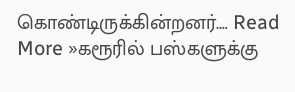கொண்டிருக்கின்றனர்.… Read More »கரூரில் பஸ்களுக்கு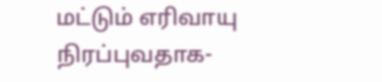மட்டும் எரிவாயு நிரப்புவதாக-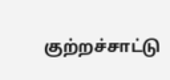குற்றச்சாட்டு